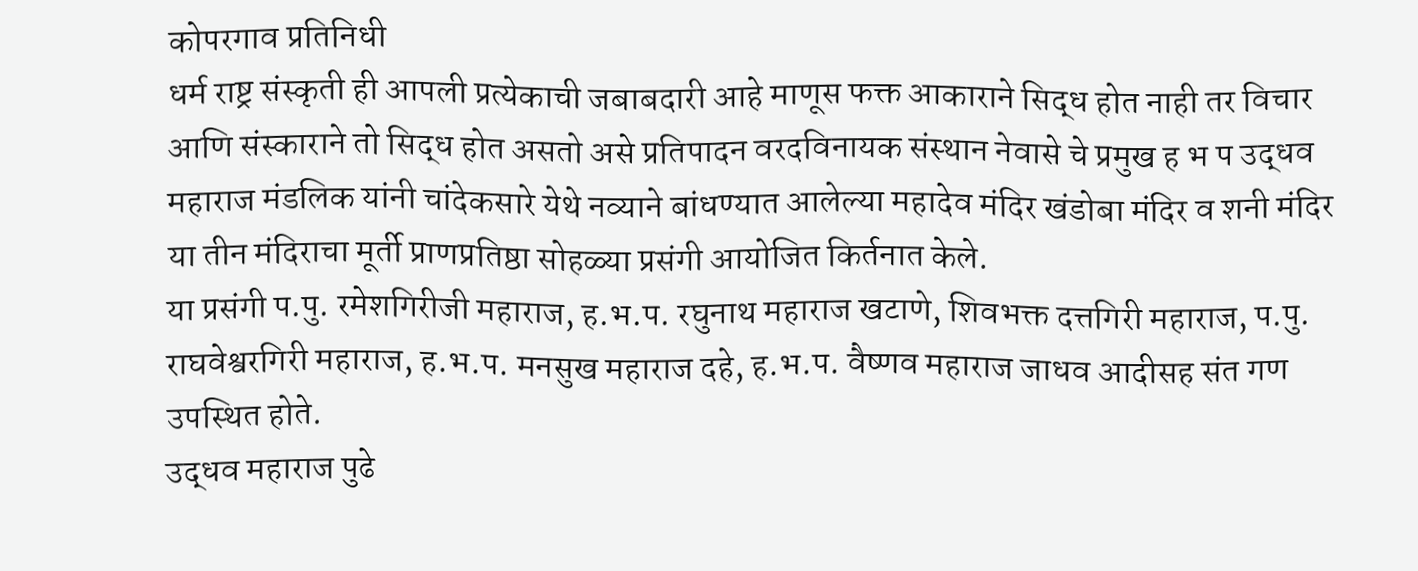कोपरगाव प्रतिनिधी
धर्म राष्ट्र संस्कृती ही आपली प्रत्येकाची जबाबदारी आहे माणूस फक्त आकाराने सिद्ध होत नाही तर विचार आणि संस्काराने तो सिद्ध होत असतो असे प्रतिपादन वरदविनायक संस्थान नेवासे चे प्रमुख ह भ प उद्धव महाराज मंडलिक यांनी चांदेकसारे येथे नव्याने बांधण्यात आलेल्या महादेव मंदिर खंडोबा मंदिर व शनी मंदिर या तीन मंदिराचा मूर्ती प्राणप्रतिष्ठा सोहळ्या प्रसंगी आयोजित किर्तनात केले.
या प्रसंगी प.पु. रमेशगिरीजी महाराज, ह.भ.प. रघुनाथ महाराज खटाणे, शिवभक्त दत्तगिरी महाराज, प.पु. राघवेश्वरगिरी महाराज, ह.भ.प. मनसुख महाराज दहे, ह.भ.प. वैष्णव महाराज जाधव आदीसह संत गण उपस्थित होते.
उद्धव महाराज पुढे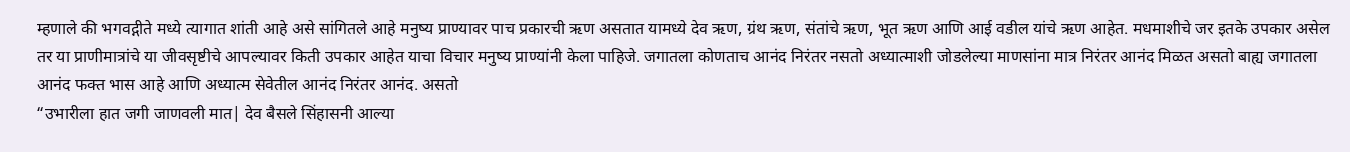म्हणाले की भगवद्गीते मध्ये त्यागात शांती आहे असे सांगितले आहे मनुष्य प्राण्यावर पाच प्रकारची ऋण असतात यामध्ये देव ऋण, ग्रंथ ऋण, संतांचे ऋण, भूत ऋण आणि आई वडील यांचे ऋण आहेत. मधमाशीचे जर इतके उपकार असेल तर या प्राणीमात्रांचे या जीवसृष्टीचे आपल्यावर किती उपकार आहेत याचा विचार मनुष्य प्राण्यांनी केला पाहिजे. जगातला कोणताच आनंद निरंतर नसतो अध्यात्माशी जोडलेल्या माणसांना मात्र निरंतर आनंद मिळत असतो बाह्य जगातला आनंद फक्त भास आहे आणि अध्यात्म सेवेतील आनंद निरंतर आनंद. असतो
“उभारीला हात जगी जाणवली मात| देव बैसले सिंहासनी आल्या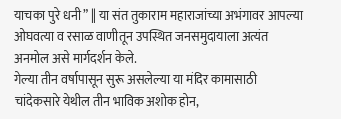याचका पुरे धनी” || या संत तुकाराम महाराजांच्या अभंगावर आपल्या ओघवत्या व रसाळ वाणीतून उपस्थित जनसमुदायाला अत्यंत अनमोल असे मार्गदर्शन केले.
गेल्या तीन वर्षापासून सुरू असलेल्या या मंदिर कामासाठी चांदेकसारे येथील तीन भाविक अशोक होन,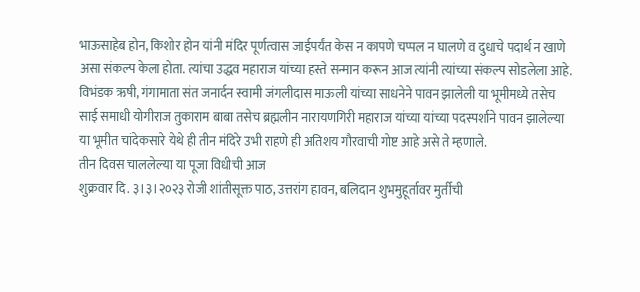भाऊसाहेब होन, किशोर होन यांनी मंदिर पूर्णत्वास जाईपर्यंत केस न कापणे चप्पल न घालणे व दुधाचे पदार्थ न खाणे असा संकल्प केला होता. त्यांचा उद्धव महाराज यांच्या हस्ते सन्मान करून आज त्यांनी त्यांच्या संकल्प सोडलेला आहे.
विभंडक ऋषी, गंगामाता संत जनार्दन स्वामी जंगलीदास माऊली यांच्या साधनेने पावन झालेली या भूमीमध्ये तसेच साई समाधी योगीराज तुकाराम बाबा तसेच ब्रह्मलीन नारायणगिरी महाराज यांच्या यांच्या पदस्पर्शाने पावन झालेल्या या भूमीत चांदेकसारे येथे ही तीन मंदिरे उभी राहणे ही अतिशय गौरवाची गोष्ट आहे असे ते म्हणाले.
तीन दिवस चाललेल्या या पूजा विधीची आज
शुक्रवार दि. ३।३।२०२३ रोजी शांतीसूक्त पाठ, उत्तरांग हावन, बलिदान शुभमुहूर्तावर मुर्तीची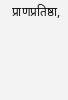प्राणप्रतिष्ठा,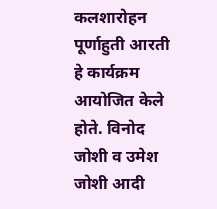कलशारोहन पूर्णाहुती आरती हे कार्यक्रम आयोजित केले होते. विनोद जोशी व उमेश जोशी आदी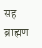सह ब्राह्मण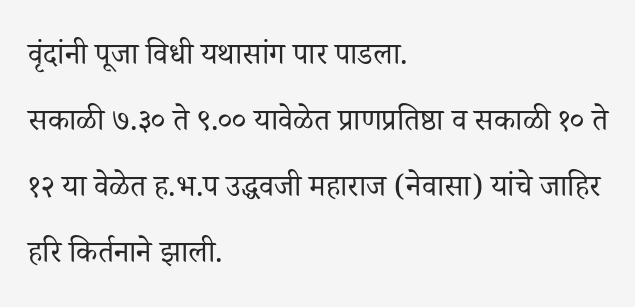वृंदांनी पूजा विधी यथासांग पार पाडला.
सकाळी ७.३० ते ९.०० यावेळेत प्राणप्रतिष्ठा व सकाळी १० ते १२ या वेळेत ह.भ.प उद्धवजी महाराज (नेवासा) यांचे जाहिर हरि किर्तनाने झाली.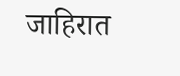जाहिरात